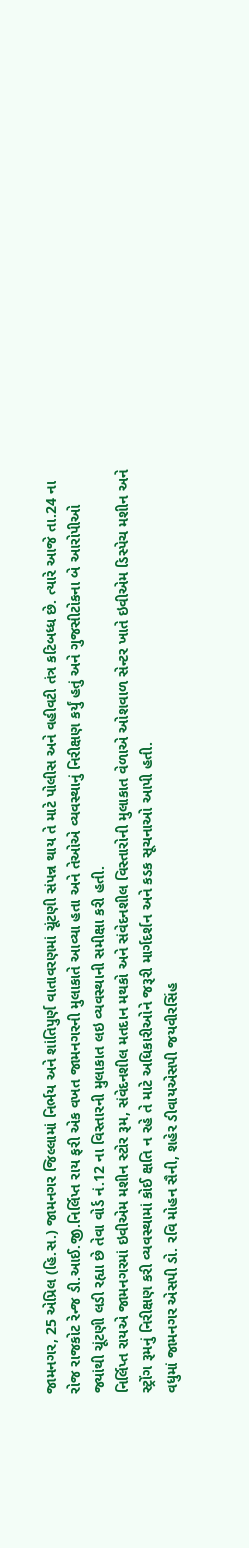જામનગર, 25 એપ્રિલ (હિ.સ.) જામનગર જિલ્લામાં નિર્ભય અને શાંતિપુર્ણ વાતાવરણમાં ચૂંટણી સંપન્ન થાય તે માટે પોલીસ અને વહીવટી તંત્ર કટિબધ્ધ છે. ત્યારે આજે તા.24 ના રોજ રાજકોટ રેન્જ ડી.આઈ.જી.નિર્લિપ્ત રાય ફરી એક વખત જામનગરની મુલાકાતે આવ્યા હતા અને તેઓએ વ્યવસ્થાનું નિરીક્ષણ કર્યું હતું અને ગુજસીટોકના બે આરોપીઓ જ્યાંથી ચૂંટણી લડી રહ્યા છે તેવા વોર્ડ નં.12 ના વિસ્તારની મુલાકાત લઇ વ્યવસ્થાની સમીક્ષા કરી હતી.
નિર્લિપ્ત રાયએ જામનગરમાં ઇવીએમ મશીન સ્ટોર રૂમ, સંવેદનશીલ મતદાન મથકો અને સંવેદનશીલ વિસ્તારોની મુલાકાત વેળાએ ઓશવાળ સેન્ટર ખાતે ઇવીએમ ડિસ્પેચ મશીન અને સ્ટ્રોંગ રૂમનું નિરીક્ષણ કરી વ્યવસ્થામાં કોઈ ક્ષતિ ન રહે તે માટે અધિકારીઓને જરૂરી માર્ગદર્શન અને કડક સૂચનાઓ આપી હતી.
વધુમાં જામનગર એસપી ડો. રવિ મોહન સૈની, શહેર ડીવાયએસપી જયવીરસિંહ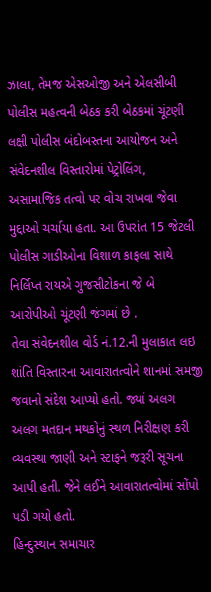ઝાલા, તેમજ એસઓજી અને એલસીબી પોલીસ મહત્વની બેઠક કરી બેઠકમાં ચૂંટણી લક્ષી પોલીસ બંદોબસ્તના આયોજન અને સંવેદનશીલ વિસ્તારોમાં પેટ્રોલિંગ, અસામાજિક તત્વો પર વોચ રાખવા જેવા મુદ્દાઓ ચર્ચાયા હતા. આ ઉપરાંત 15 જેટલી પોલીસ ગાડીઓના વિશાળ કાફલા સાથે નિર્લિપ્ત રાયએ ગુજસીટોકના જે બે આરોપીઓ ચૂંટણી જંગમાં છે .
તેવા સંવેદનશીલ વોર્ડ નં.12.ની મુલાકાત લઇ શાંતિ વિસ્તારના આવારાતત્વોને શાનમાં સમજી જવાનો સંદેશ આપ્યો હતો. જ્યાં અલગ અલગ મતદાન મથકોનું સ્થળ નિરીક્ષણ કરી વ્યવસ્થા જાણી અને સ્ટાફને જરૂરી સૂચના આપી હતી. જેને લઈને આવારાતત્વોમાં સોંપો પડી ગયો હતો.
હિન્દુસ્થાન સમાચાર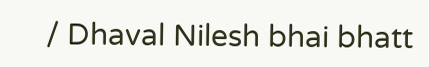/ Dhaval Nilesh bhai bhatt